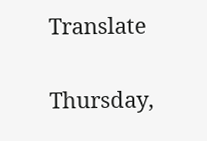Translate

Thursday,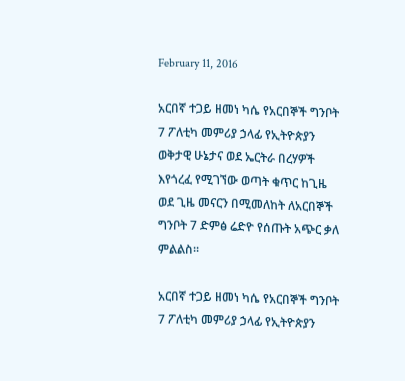February 11, 2016

አርበኛ ተጋይ ዘመነ ካሴ የአርበኞች ግንቦት 7 ፖለቲካ መምሪያ ኃላፊ የኢትዮጵያን ወቅታዊ ሁኔታና ወደ ኤርትራ በረሃዎች እየጎረፈ የሚገኘው ወጣት ቁጥር ከጊዜ ወደ ጊዜ መናርን በሚመለከት ለአርበኞች ግንቦት 7 ድምፅ ሬድዮ የሰጡት አጭር ቃለ ምልልስ፡፡

አርበኛ ተጋይ ዘመነ ካሴ የአርበኞች ግንቦት 7 ፖለቲካ መምሪያ ኃላፊ የኢትዮጵያን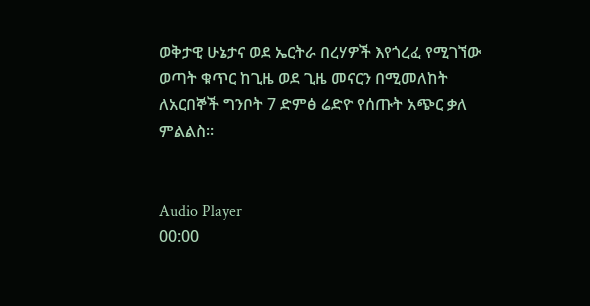ወቅታዊ ሁኔታና ወደ ኤርትራ በረሃዎች እየጎረፈ የሚገኘው ወጣት ቁጥር ከጊዜ ወደ ጊዜ መናርን በሚመለከት ለአርበኞች ግንቦት 7 ድምፅ ሬድዮ የሰጡት አጭር ቃለ ምልልስ፡፡


Audio Player
00:00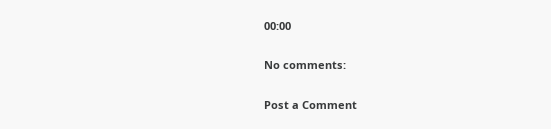00:00

No comments:

Post a Comment